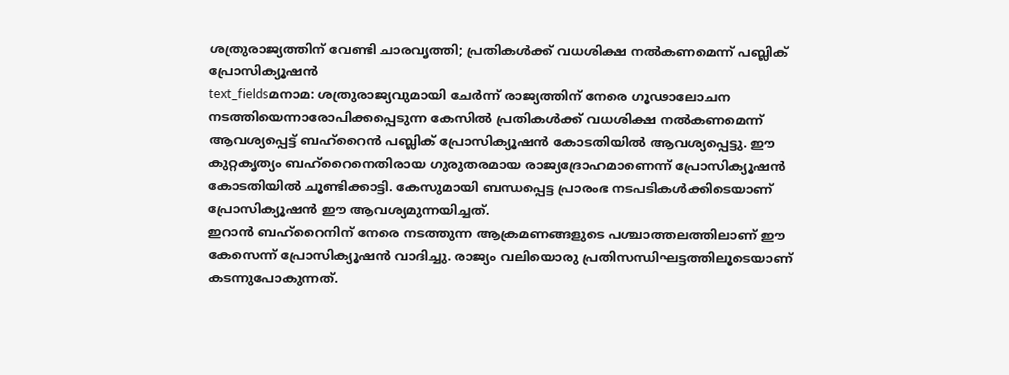ശത്രുരാജ്യത്തിന് വേണ്ടി ചാരവൃത്തി; പ്രതികൾക്ക് വധശിക്ഷ നൽകണമെന്ന് പബ്ലിക് പ്രോസിക്യൂഷൻ
text_fieldsമനാമ: ശത്രുരാജ്യവുമായി ചേർന്ന് രാജ്യത്തിന് നേരെ ഗൂഢാലോചന നടത്തിയെന്നാരോപിക്കപ്പെടുന്ന കേസിൽ പ്രതികൾക്ക് വധശിക്ഷ നൽകണമെന്ന് ആവശ്യപ്പെട്ട് ബഹ്റൈൻ പബ്ലിക് പ്രോസിക്യൂഷൻ കോടതിയിൽ ആവശ്യപ്പെട്ടു. ഈ കുറ്റകൃത്യം ബഹ്റൈനെതിരായ ഗുരുതരമായ രാജ്യദ്രോഹമാണെന്ന് പ്രോസിക്യൂഷൻ കോടതിയിൽ ചൂണ്ടിക്കാട്ടി. കേസുമായി ബന്ധപ്പെട്ട പ്രാരംഭ നടപടികൾക്കിടെയാണ് പ്രോസിക്യൂഷൻ ഈ ആവശ്യമുന്നയിച്ചത്.
ഇറാൻ ബഹ്റൈനിന് നേരെ നടത്തുന്ന ആക്രമണങ്ങളുടെ പശ്ചാത്തലത്തിലാണ് ഈ കേസെന്ന് പ്രോസിക്യൂഷൻ വാദിച്ചു. രാജ്യം വലിയൊരു പ്രതിസന്ധിഘട്ടത്തിലൂടെയാണ് കടന്നുപോകുന്നത്.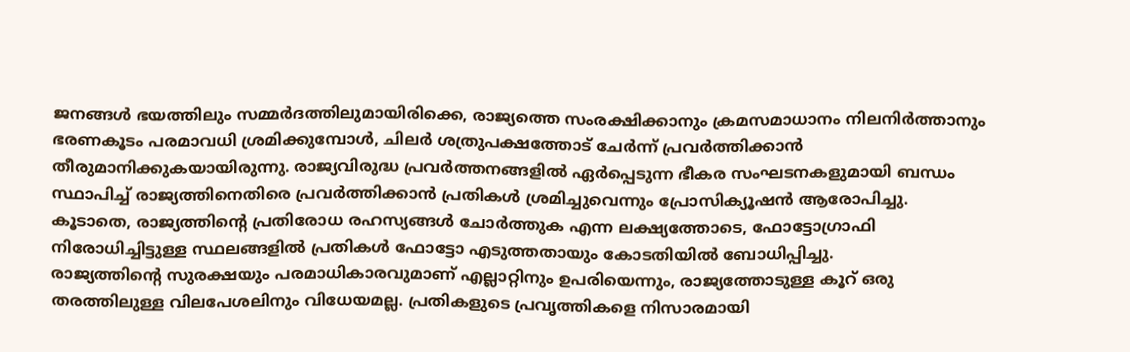ജനങ്ങൾ ഭയത്തിലും സമ്മർദത്തിലുമായിരിക്കെ, രാജ്യത്തെ സംരക്ഷിക്കാനും ക്രമസമാധാനം നിലനിർത്താനും ഭരണകൂടം പരമാവധി ശ്രമിക്കുമ്പോൾ, ചിലർ ശത്രുപക്ഷത്തോട് ചേർന്ന് പ്രവർത്തിക്കാൻ തീരുമാനിക്കുകയായിരുന്നു. രാജ്യവിരുദ്ധ പ്രവർത്തനങ്ങളിൽ ഏർപ്പെടുന്ന ഭീകര സംഘടനകളുമായി ബന്ധം സ്ഥാപിച്ച് രാജ്യത്തിനെതിരെ പ്രവർത്തിക്കാൻ പ്രതികൾ ശ്രമിച്ചുവെന്നും പ്രോസിക്യൂഷൻ ആരോപിച്ചു.
കൂടാതെ, രാജ്യത്തിന്റെ പ്രതിരോധ രഹസ്യങ്ങൾ ചോർത്തുക എന്ന ലക്ഷ്യത്തോടെ, ഫോട്ടോഗ്രാഫി നിരോധിച്ചിട്ടുള്ള സ്ഥലങ്ങളിൽ പ്രതികൾ ഫോട്ടോ എടുത്തതായും കോടതിയിൽ ബോധിപ്പിച്ചു.
രാജ്യത്തിന്റെ സുരക്ഷയും പരമാധികാരവുമാണ് എല്ലാറ്റിനും ഉപരിയെന്നും, രാജ്യത്തോടുള്ള കൂറ് ഒരു തരത്തിലുള്ള വിലപേശലിനും വിധേയമല്ല. പ്രതികളുടെ പ്രവൃത്തികളെ നിസാരമായി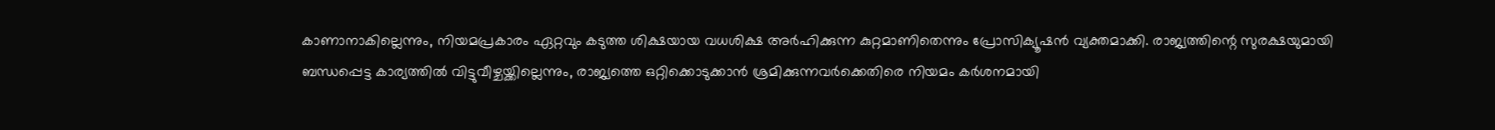കാണാനാകില്ലെന്നും, നിയമപ്രകാരം ഏറ്റവും കടുത്ത ശിക്ഷയായ വധശിക്ഷ അർഹിക്കുന്ന കുറ്റമാണിതെന്നും പ്രോസിക്യൂഷൻ വ്യക്തമാക്കി. രാജ്യത്തിന്റെ സുരക്ഷയുമായി ബന്ധപ്പെട്ട കാര്യത്തിൽ വിട്ടുവീഴ്ചയ്ക്കില്ലെന്നും, രാജ്യത്തെ ഒറ്റിക്കൊടുക്കാൻ ശ്രമിക്കുന്നവർക്കെതിരെ നിയമം കർശനമായി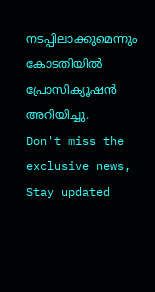നടപ്പിലാക്കുമെന്നും കോടതിയിൽ പ്രോസിക്യൂഷൻ അറിയിച്ചു.
Don't miss the exclusive news, Stay updated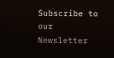Subscribe to our Newsletter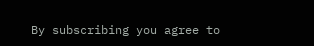By subscribing you agree to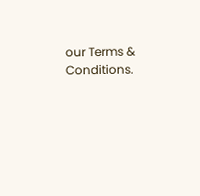our Terms & Conditions.